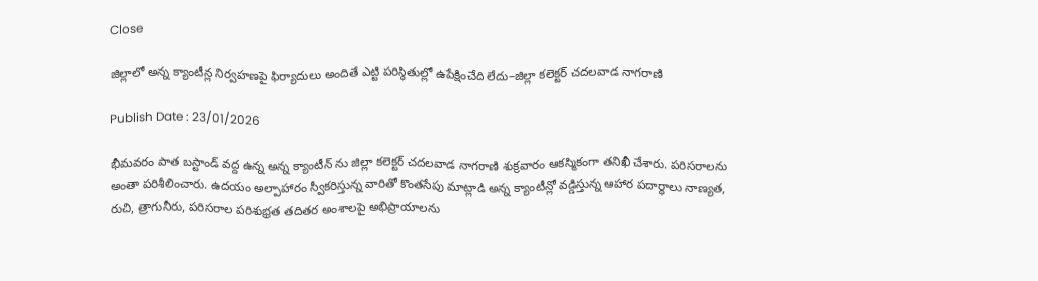Close

జిల్లాలో అన్న క్యాంటీన్ల నిర్వహణపై ఫిర్యాదులు అందితే ఎట్టి పరిస్థితుల్లో ఉపేక్షించేది లేదు–జిల్లా కలెక్టర్ చదలవాడ నాగరాణి

Publish Date : 23/01/2026

భీమవరం పాత బస్టాండ్ వద్ద ఉన్న అన్న క్యాంటీన్ ను జిల్లా కలెక్టర్ చదలవాడ నాగరాణి శుక్రవారం ఆకస్మికంగా తనిఖీ చేశారు. పరిసరాలను అంతా పరిశీలించారు. ఉదయం అల్పాహారం స్వీకరిస్తున్న వారితో కొంతసేపు మాట్లాడి అన్న క్యాంటీన్లో వడ్డిస్తున్న ఆహార పదార్థాలు నాణ్యత, రుచి, త్రాగునీరు, పరిసరాల పరిశుభ్రత తదితర అంశాలపై అభిప్రాయాలను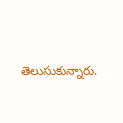తెలుసుకున్నారు.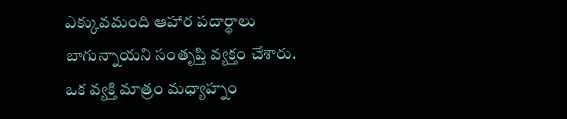ఎక్కువమంది ఆహార పదార్థాలు బాగున్నాయని సంతృప్తి వ్యక్తం చేశారు. ఒక వ్యక్తి మాత్రం మధ్యాహ్నం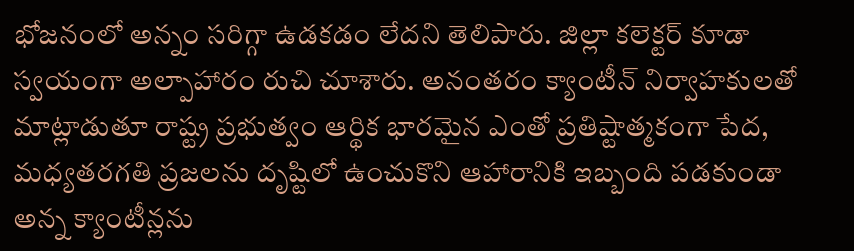భోజనంలో అన్నం సరిగ్గా ఉడకడం లేదని తెలిపారు. జిల్లా కలెక్టర్ కూడా స్వయంగా అల్పాహారం రుచి చూశారు. అనంతరం క్యాంటీన్ నిర్వాహకులతో మాట్లాడుతూ రాష్ట్ర ప్రభుత్వం ఆర్థిక భారమైన ఎంతో ప్రతిష్టాత్మకంగా పేద, మధ్యతరగతి ప్రజలను దృష్టిలో ఉంచుకొని ఆహారానికి ఇబ్బంది పడకుండా అన్న క్యాంటీన్లను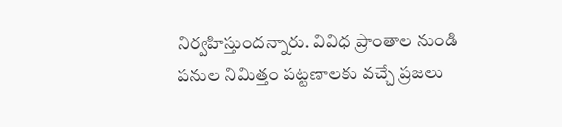నిర్వహిస్తుందన్నారు. వివిధ ప్రాంతాల నుండి పనుల నిమిత్తం పట్టణాలకు వచ్చే ప్రజలు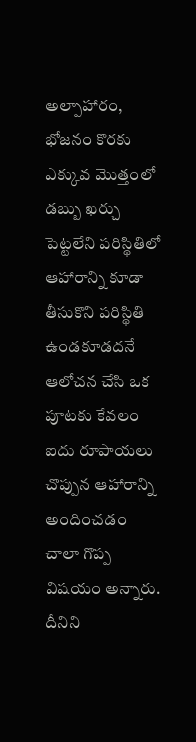అల్పాహారం, భోజనం కొరకు ఎక్కువ మొత్తంలో డబ్బు ఖర్చు పెట్టలేని పరిస్థితిలో ఆహారాన్ని కూడా తీసుకొని పరిస్థితి ఉండకూడదనే ఆలోచన చేసి ఒక పూటకు కేవలం ఐదు రూపాయలు చొప్పున ఆహారాన్ని అందించడం చాలా గొప్ప విషయం అన్నారు. దీనిని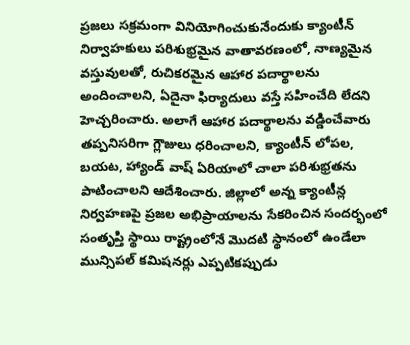ప్రజలు సక్రమంగా వినియోగించుకునేందుకు క్యాంటీన్ నిర్వాహకులు పరిశుభ్రమైన వాతావరణంలో, నాణ్యమైన వస్తువులతో, రుచికరమైన ఆహార పదార్థాలను అందించాలని, ఏదైనా ఫిర్యాదులు వస్తే సహించేది లేదని హెచ్చరించారు. అలాగే ఆహార పదార్థాలను వడ్డించేవారు తప్పనిసరిగా గ్లౌజులు ధరించాలని, క్యాంటీన్ లోపల, బయట, హ్యాండ్ వాష్ ఏరియాలో చాలా పరిశుభ్రతను పాటించాలని ఆదేశించారు. జిల్లాలో అన్న క్యాంటీన్ల నిర్వహణపై ప్రజల అభిప్రాయాలను సేకరించిన సందర్భంలో సంతృప్తి స్థాయి రాష్ట్రంలోనే మొదటి స్థానంలో ఉండేలా మున్సిపల్ కమిషనర్లు ఎప్పటికప్పుడు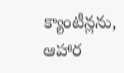క్యాంటీన్లను, ఆహార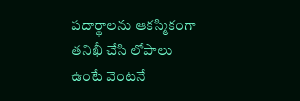పదార్థాలను ఆకస్మికంగా తనిఖీ చేసి లోపాలు ఉంటే వెంటనే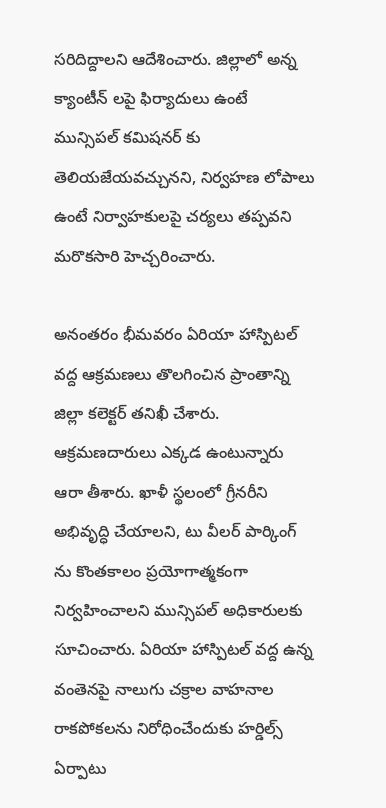సరిదిద్దాలని ఆదేశించారు. జిల్లాలో అన్న క్యాంటీన్ లపై ఫిర్యాదులు ఉంటే మున్సిపల్ కమిషనర్ కు తెలియజేయవచ్చునని, నిర్వహణ లోపాలు ఉంటే నిర్వాహకులపై చర్యలు తప్పవని మరొకసారి హెచ్చరించారు.

అనంతరం భీమవరం ఏరియా హాస్పిటల్ వద్ద ఆక్రమణలు తొలగించిన ప్రాంతాన్ని జిల్లా కలెక్టర్ తనిఖీ చేశారు. ఆక్రమణదారులు ఎక్కడ ఉంటున్నారు ఆరా తీశారు. ఖాళీ స్థలంలో గ్రీనరీని అభివృద్ధి చేయాలని, టు వీలర్ పార్కింగ్ ను కొంతకాలం ప్రయోగాత్మకంగా నిర్వహించాలని మున్సిపల్ అధికారులకు సూచించారు. ఏరియా హాస్పిటల్ వద్ద ఉన్న వంతెనపై నాలుగు చక్రాల వాహనాల రాకపోకలను నిరోధించేందుకు హర్డిల్స్ ఏర్పాటు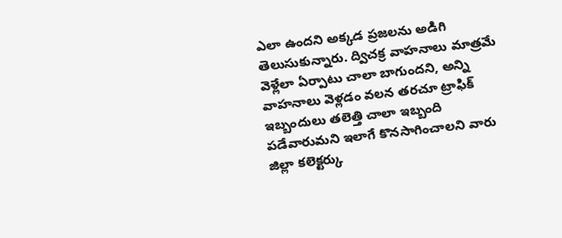ఎలా ఉందని అక్కడ ప్రజలను అడిగి తెలుసుకున్నారు. ద్విచక్ర వాహనాలు మాత్రమే వెళ్లేలా ఏర్పాటు చాలా బాగుందని, అన్ని వాహనాలు వెళ్లడం వలన తరచూ ట్రాఫిక్ ఇబ్బందులు తలెత్తి చాలా ఇబ్బంది పడేవారుమని ఇలాగే కొనసాగించాలని వారు జిల్లా కలెక్టర్కు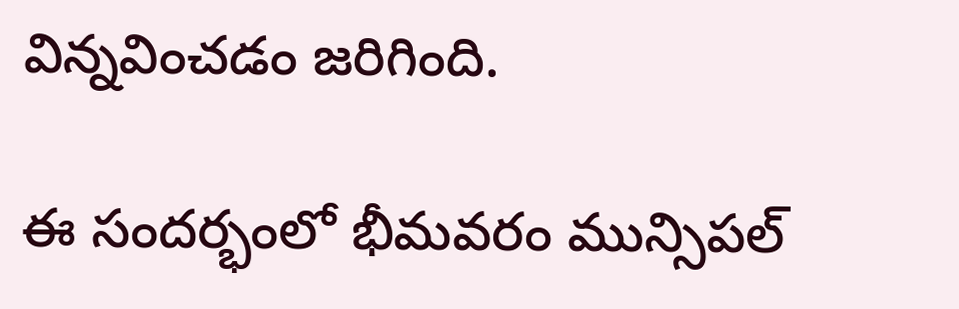విన్నవించడం జరిగింది.

ఈ సందర్భంలో భీమవరం మున్సిపల్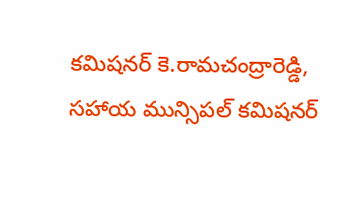కమిషనర్ కె.రామచంద్రారెడ్డి, సహాయ మున్సిపల్ కమిషనర్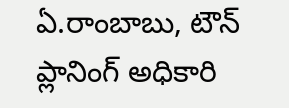ఏ.రాంబాబు, టౌన్ ప్లానింగ్ అధికారి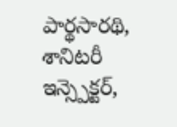పార్థసారథి, శానిటరీ ఇన్స్పెక్టర్,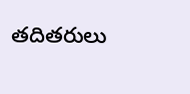తదితరులు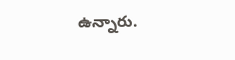ఉన్నారు.